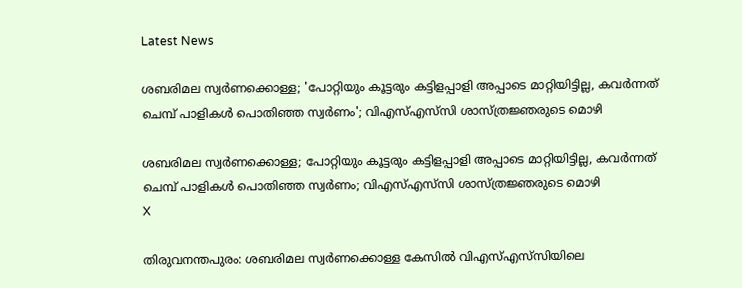Latest News

ശബരിമല സ്വര്‍ണക്കൊള്ള; 'പോറ്റിയും കൂട്ടരും കട്ടിളപ്പാളി അപ്പാടെ മാറ്റിയിട്ടില്ല, കവര്‍ന്നത് ചെമ്പ് പാളികള്‍ പൊതിഞ്ഞ സ്വര്‍ണം'; വിഎസ്എസ്‌സി ശാസ്ത്രജ്ഞരുടെ മൊഴി

ശബരിമല സ്വര്‍ണക്കൊള്ള; പോറ്റിയും കൂട്ടരും കട്ടിളപ്പാളി അപ്പാടെ മാറ്റിയിട്ടില്ല, കവര്‍ന്നത് ചെമ്പ് പാളികള്‍ പൊതിഞ്ഞ സ്വര്‍ണം; വിഎസ്എസ്‌സി ശാസ്ത്രജ്ഞരുടെ മൊഴി
X

തിരുവനന്തപുരം: ശബരിമല സ്വര്‍ണക്കൊള്ള കേസില്‍ വിഎസ്എസ്‌സിയിലെ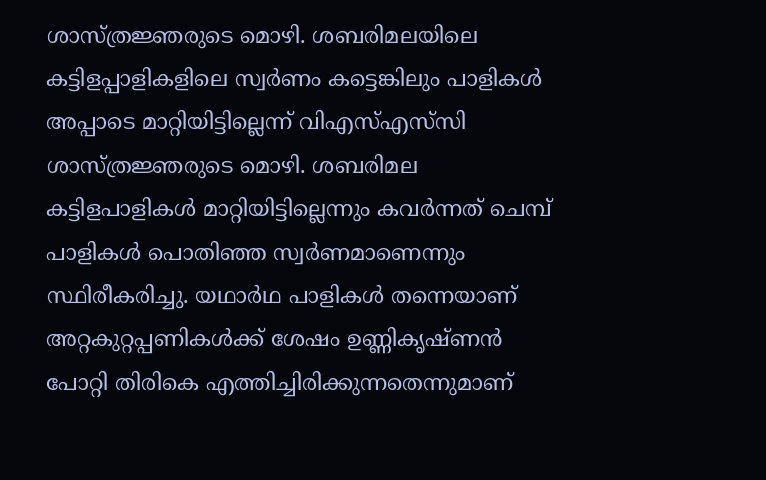ശാസ്ത്രജ്ഞരുടെ മൊഴി. ശബരിമലയിലെ കട്ടിളപ്പാളികളിലെ സ്വര്‍ണം കട്ടെങ്കിലും പാളികള്‍ അപ്പാടെ മാറ്റിയിട്ടില്ലെന്ന് വിഎസ്എസ്‌സി ശാസ്ത്രജ്ഞരുടെ മൊഴി. ശബരിമല കട്ടിളപാളികള്‍ മാറ്റിയിട്ടില്ലെന്നും കവര്‍ന്നത് ചെമ്പ് പാളികള്‍ പൊതിഞ്ഞ സ്വര്‍ണമാണെന്നും സ്ഥിരീകരിച്ചു. യഥാര്‍ഥ പാളികള്‍ തന്നെയാണ് അറ്റകുറ്റപ്പണികള്‍ക്ക് ശേഷം ഉണ്ണികൃഷ്ണന്‍ പോറ്റി തിരികെ എത്തിച്ചിരിക്കുന്നതെന്നുമാണ്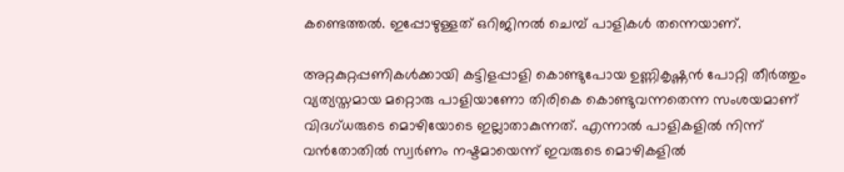കണ്ടെത്തല്‍. ഇപ്പോഴുള്ളത് ഒറിജിനല്‍ ചെമ്പ് പാളികള്‍ തന്നെയാണ്.

അറ്റകുറ്റപ്പണികള്‍ക്കായി കട്ടിളപ്പാളി കൊണ്ടുപോയ ഉണ്ണികൃഷ്ണന്‍ പോറ്റി തീര്‍ത്തും വ്യത്യസ്തമായ മറ്റൊരു പാളിയാണോ തിരികെ കൊണ്ടുവന്നതെന്ന സംശയമാണ് വിദഗ്ധരുടെ മൊഴിയോടെ ഇല്ലാതാകുന്നത്. എന്നാല്‍ പാളികളില്‍ നിന്ന് വന്‍തോതില്‍ സ്വര്‍ണം നഷ്ടമായെന്ന് ഇവരുടെ മൊഴികളില്‍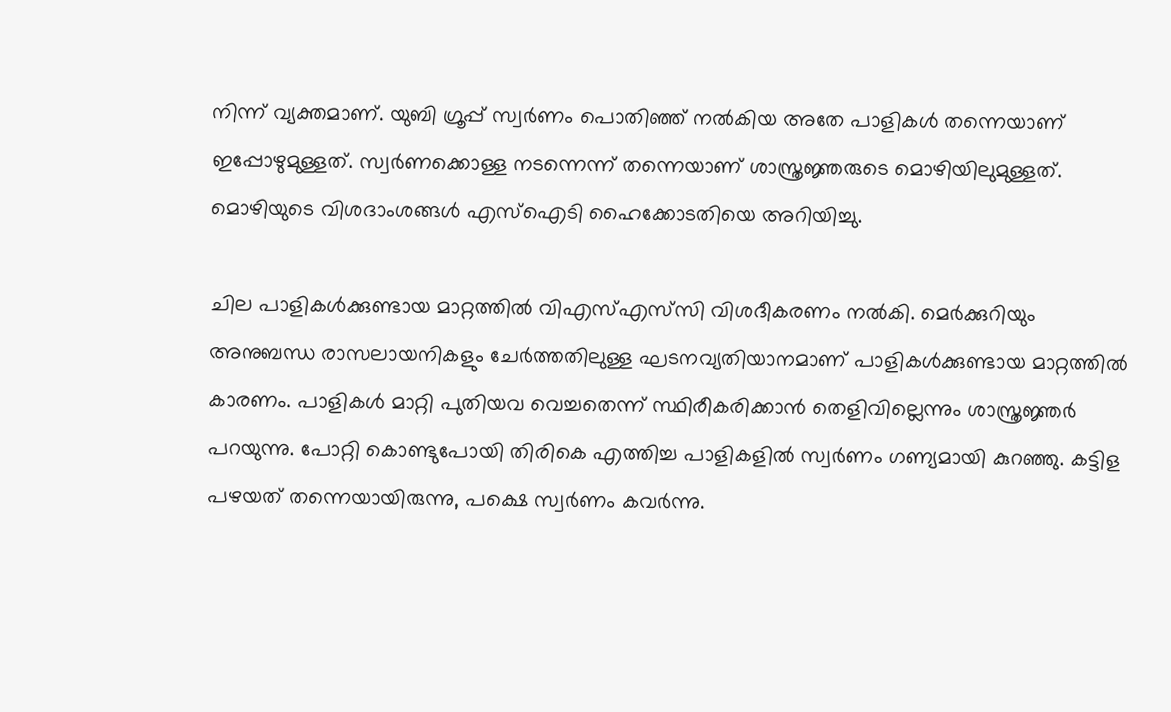നിന്ന് വ്യക്തമാണ്. യുബി ഗ്രൂപ്പ് സ്വര്‍ണം പൊതിഞ്ഞ് നല്‍കിയ അതേ പാളികള്‍ തന്നെയാണ് ഇപ്പോഴുമുള്ളത്. സ്വര്‍ണക്കൊള്ള നടന്നെന്ന് തന്നെയാണ് ശാസ്ത്രജ്ഞരുടെ മൊഴിയിലുമുള്ളത്. മൊഴിയുടെ വിശദാംശങ്ങള്‍ എസ്‌ഐടി ഹൈക്കോടതിയെ അറിയിച്ചു.

ചില പാളികള്‍ക്കുണ്ടായ മാറ്റത്തില്‍ വിഎസ്എസ്‌സി വിശദീകരണം നല്‍കി. മെര്‍ക്കുറിയും അനുബന്ധ രാസലായനികളും ചേര്‍ത്തതിലുള്ള ഘടനവ്യതിയാനമാണ് പാളികള്‍ക്കുണ്ടായ മാറ്റത്തില്‍ കാരണം. പാളികള്‍ മാറ്റി പുതിയവ വെച്ചതെന്ന് സ്ഥിരീകരിക്കാന്‍ തെളിവില്ലെന്നും ശാസ്ത്രജ്ഞര്‍ പറയുന്നു. പോറ്റി കൊണ്ടുപോയി തിരികെ എത്തിച്ച പാളികളില്‍ സ്വര്‍ണം ഗണ്യമായി കുറഞ്ഞു. കട്ടിള പഴയത് തന്നെയായിരുന്നു, പക്ഷെ സ്വര്‍ണം കവര്‍ന്നു.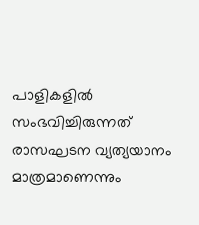പാളികളില്‍ സംഭവിച്ചിരുന്നത് രാസഘടന വ്യത്യയാനം മാത്രമാണെന്നും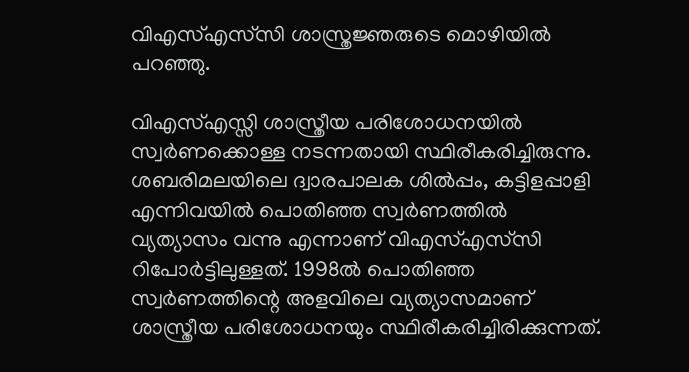വിഎസ്എസ്‌സി ശാസ്ത്രജ്ഞരുടെ മൊഴിയില്‍ പറഞ്ഞു.

വിഎസ്എസ്സി ശാസ്ത്രീയ പരിശോധനയില്‍ സ്വര്‍ണക്കൊള്ള നടന്നതായി സ്ഥിരീകരിച്ചിരുന്നു. ശബരിമലയിലെ ദ്വാരപാലക ശില്‍പ്പം, കട്ടിളപ്പാളി എന്നിവയില്‍ പൊതിഞ്ഞ സ്വര്‍ണത്തില്‍ വ്യത്യാസം വന്നു എന്നാണ് വിഎസ്എസ്‌സി റിപോര്‍ട്ടിലുള്ളത്. 1998ല്‍ പൊതിഞ്ഞ സ്വര്‍ണത്തിന്റെ അളവിലെ വ്യത്യാസമാണ് ശാസ്ത്രീയ പരിശോധനയും സ്ഥിരീകരിച്ചിരിക്കുന്നത്.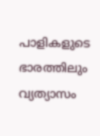പാളികളുടെ ഭാരത്തിലും വ്യത്യാസം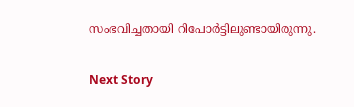സംഭവിച്ചതായി റിപോര്‍ട്ടിലുണ്ടായിരുന്നു.

Next Story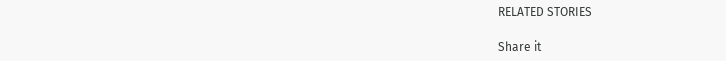RELATED STORIES

Share it